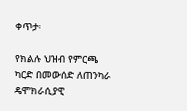ቀጥታ፡

የክልሉ ህዝብ የምርጫ ካርድ በመውሰድ ለጠንካራ ዴሞክራሲያዊ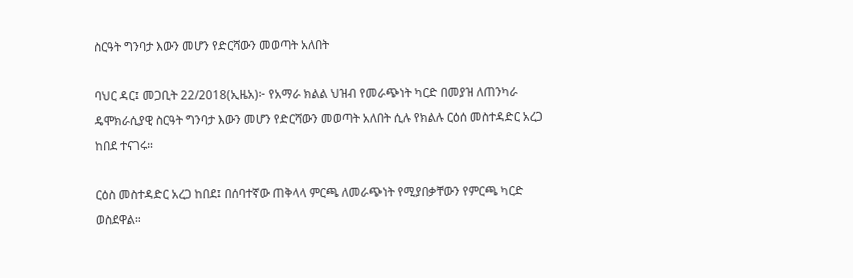ስርዓት ግንባታ እውን መሆን የድርሻውን መወጣት አለበት

ባህር ዳር፤ መጋቢት 22/2018(ኢዜአ)፦ የአማራ ክልል ህዝብ የመራጭነት ካርድ በመያዝ ለጠንካራ ዴሞክራሲያዊ ስርዓት ግንባታ እውን መሆን የድርሻውን መወጣት አለበት ሲሉ የክልሉ ርዕሰ መስተዳድር አረጋ ከበደ ተናገሩ።

ርዕስ መስተዳድር አረጋ ከበደ፤ በሰባተኛው ጠቅላላ ምርጫ ለመራጭነት የሚያበቃቸውን የምርጫ ካርድ ወስደዋል።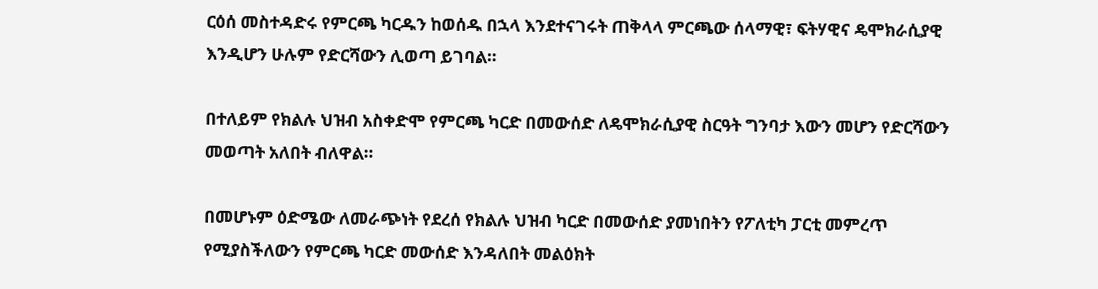ርዕሰ መስተዳድሩ የምርጫ ካርዱን ከወሰዱ በኋላ እንደተናገሩት ጠቅላላ ምርጫው ሰላማዊ፣ ፍትሃዊና ዴሞክራሲያዊ እንዲሆን ሁሉም የድርሻውን ሊወጣ ይገባል።

በተለይም የክልሉ ህዝብ አስቀድሞ የምርጫ ካርድ በመውሰድ ለዴሞክራሲያዊ ስርዓት ግንባታ እውን መሆን የድርሻውን መወጣት አለበት ብለዋል።

በመሆኑም ዕድሜው ለመራጭነት የደረሰ የክልሉ ህዝብ ካርድ በመውሰድ ያመነበትን የፖለቲካ ፓርቲ መምረጥ የሚያስችለውን የምርጫ ካርድ መውሰድ እንዳለበት መልዕክት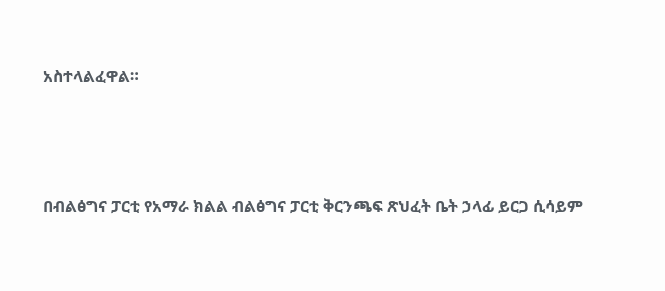አስተላልፈዋል።




በብልፅግና ፓርቲ የአማራ ክልል ብልፅግና ፓርቲ ቅርንጫፍ ጽህፈት ቤት ኃላፊ ይርጋ ሲሳይም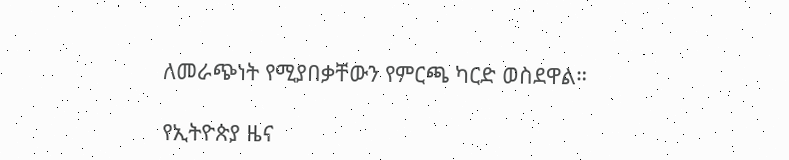ለመራጭነት የሚያበቃቸውን የምርጫ ካርድ ወስደዋል።

የኢትዮጵያ ዜና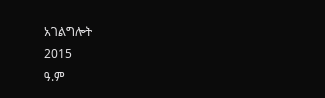አገልግሎት
2015
ዓ.ም